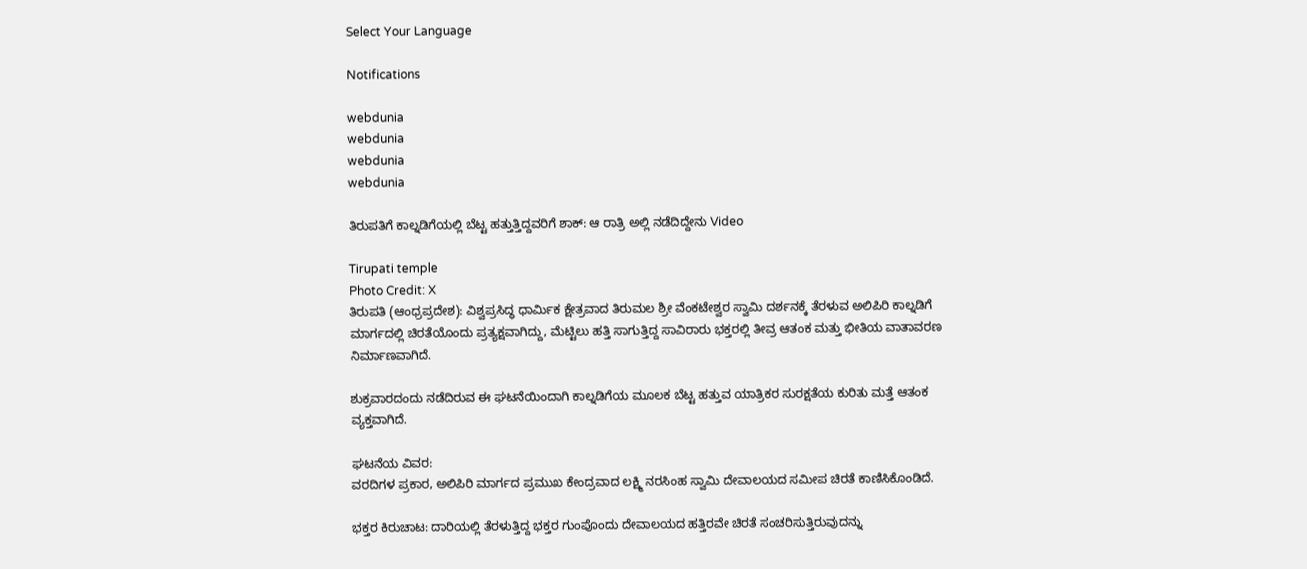Select Your Language

Notifications

webdunia
webdunia
webdunia
webdunia

ತಿರುಪತಿಗೆ ಕಾಲ್ನಡಿಗೆಯಲ್ಲಿ ಬೆಟ್ಟ ಹತ್ತುತ್ತಿದ್ದವರಿಗೆ ಶಾಕ್: ಆ ರಾತ್ರಿ ಅಲ್ಲಿ ನಡೆದಿದ್ದೇನು Video

Tirupati temple
Photo Credit: X
ತಿರುಪತಿ (ಆಂಧ್ರಪ್ರದೇಶ): ವಿಶ್ವಪ್ರಸಿದ್ಧ ಧಾರ್ಮಿಕ ಕ್ಷೇತ್ರವಾದ ತಿರುಮಲ ಶ್ರೀ ವೆಂಕಟೇಶ್ವರ ಸ್ವಾಮಿ ದರ್ಶನಕ್ಕೆ ತೆರಳುವ ಅಲಿಪಿರಿ ಕಾಲ್ನಡಿಗೆ ಮಾರ್ಗದಲ್ಲಿ ಚಿರತೆಯೊಂದು ಪ್ರತ್ಯಕ್ಷವಾಗಿದ್ದು, ಮೆಟ್ಟಿಲು ಹತ್ತಿ ಸಾಗುತ್ತಿದ್ದ ಸಾವಿರಾರು ಭಕ್ತರಲ್ಲಿ ತೀವ್ರ ಆತಂಕ ಮತ್ತು ಭೀತಿಯ ವಾತಾವರಣ ನಿರ್ಮಾಣವಾಗಿದೆ.

ಶುಕ್ರವಾರದಂದು ನಡೆದಿರುವ ಈ ಘಟನೆಯಿಂದಾಗಿ ಕಾಲ್ನಡಿಗೆಯ ಮೂಲಕ ಬೆಟ್ಟ ಹತ್ತುವ ಯಾತ್ರಿಕರ ಸುರಕ್ಷತೆಯ ಕುರಿತು ಮತ್ತೆ ಆತಂಕ ವ್ಯಕ್ತವಾಗಿದೆ.

ಘಟನೆಯ ವಿವರ:
ವರದಿಗಳ ಪ್ರಕಾರ, ಅಲಿಪಿರಿ ಮಾರ್ಗದ ಪ್ರಮುಖ ಕೇಂದ್ರವಾದ ಲಕ್ಷ್ಮಿ ನರಸಿಂಹ ಸ್ವಾಮಿ ದೇವಾಲಯದ ಸಮೀಪ ಚಿರತೆ ಕಾಣಿಸಿಕೊಂಡಿದೆ.

ಭಕ್ತರ ಕಿರುಚಾಟ: ದಾರಿಯಲ್ಲಿ ತೆರಳುತ್ತಿದ್ದ ಭಕ್ತರ ಗುಂಪೊಂದು ದೇವಾಲಯದ ಹತ್ತಿರವೇ ಚಿರತೆ ಸಂಚರಿಸುತ್ತಿರುವುದನ್ನು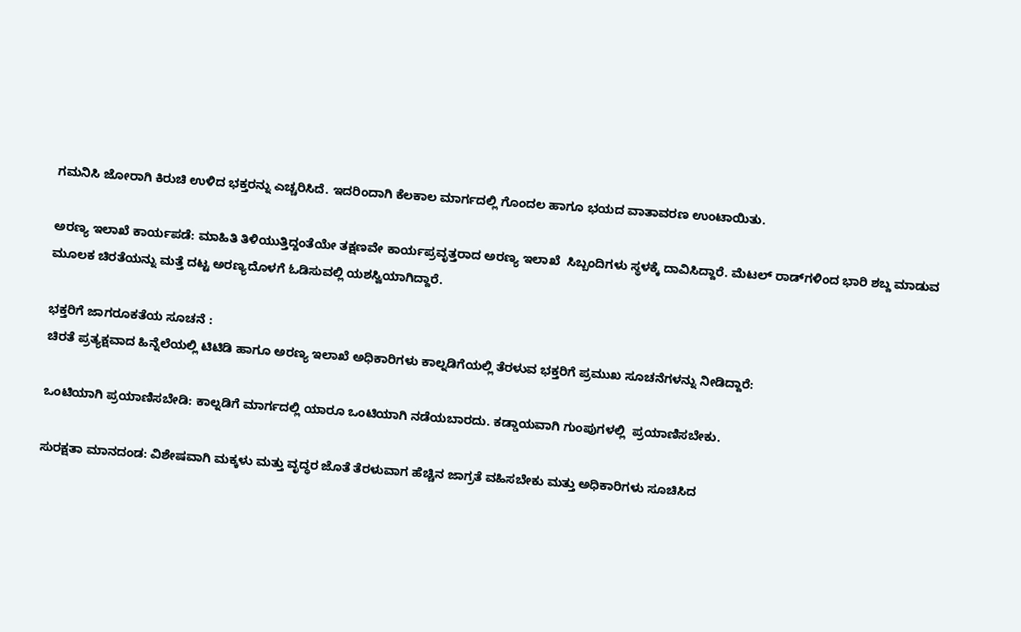ಗಮನಿಸಿ ಜೋರಾಗಿ ಕಿರುಚಿ ಉಳಿದ ಭಕ್ತರನ್ನು ಎಚ್ಚರಿಸಿದೆ. ಇದರಿಂದಾಗಿ ಕೆಲಕಾಲ ಮಾರ್ಗದಲ್ಲಿ ಗೊಂದಲ ಹಾಗೂ ಭಯದ ವಾತಾವರಣ ಉಂಟಾಯಿತು.

ಅರಣ್ಯ ಇಲಾಖೆ ಕಾರ್ಯಪಡೆ: ಮಾಹಿತಿ ತಿಳಿಯುತ್ತಿದ್ದಂತೆಯೇ ತಕ್ಷಣವೇ ಕಾರ್ಯಪ್ರವೃತ್ತರಾದ ಅರಣ್ಯ ಇಲಾಖೆ  ಸಿಬ್ಬಂದಿಗಳು ಸ್ಥಳಕ್ಕೆ ದಾವಿಸಿದ್ದಾರೆ. ಮೆಟಲ್ ರಾಡ್‌ಗಳಿಂದ ಭಾರಿ ಶಬ್ದ ಮಾಡುವ ಮೂಲಕ ಚಿರತೆಯನ್ನು ಮತ್ತೆ ದಟ್ಟ ಅರಣ್ಯದೊಳಗೆ ಓಡಿಸುವಲ್ಲಿ ಯಶಸ್ವಿಯಾಗಿದ್ದಾರೆ.

ಭಕ್ತರಿಗೆ ಜಾಗರೂಕತೆಯ ಸೂಚನೆ :
ಚಿರತೆ ಪ್ರತ್ಯಕ್ಷವಾದ ಹಿನ್ನೆಲೆಯಲ್ಲಿ ಟಿಟಿಡಿ ಹಾಗೂ ಅರಣ್ಯ ಇಲಾಖೆ ಅಧಿಕಾರಿಗಳು ಕಾಲ್ನಡಿಗೆಯಲ್ಲಿ ತೆರಳುವ ಭಕ್ತರಿಗೆ ಪ್ರಮುಖ ಸೂಚನೆಗಳನ್ನು ನೀಡಿದ್ದಾರೆ:

ಒಂಟಿಯಾಗಿ ಪ್ರಯಾಣಿಸಬೇಡಿ: ಕಾಲ್ನಡಿಗೆ ಮಾರ್ಗದಲ್ಲಿ ಯಾರೂ ಒಂಟಿಯಾಗಿ ನಡೆಯಬಾರದು. ಕಡ್ಡಾಯವಾಗಿ ಗುಂಪುಗಳಲ್ಲಿ  ಪ್ರಯಾಣಿಸಬೇಕು.

ಸುರಕ್ಷತಾ ಮಾನದಂಡ: ವಿಶೇಷವಾಗಿ ಮಕ್ಕಳು ಮತ್ತು ವೃದ್ಧರ ಜೊತೆ ತೆರಳುವಾಗ ಹೆಚ್ಚಿನ ಜಾಗ್ರತೆ ವಹಿಸಬೇಕು ಮತ್ತು ಅಧಿಕಾರಿಗಳು ಸೂಚಿಸಿದ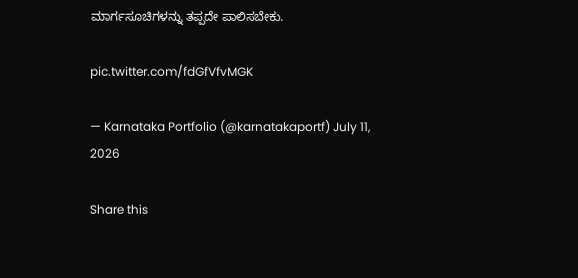ಮಾರ್ಗಸೂಚಿಗಳನ್ನು ತಪ್ಪದೇ ಪಾಲಿಸಬೇಕು.

pic.twitter.com/fdGfVfvMGK

— Karnataka Portfolio (@karnatakaportf) July 11, 2026

Share this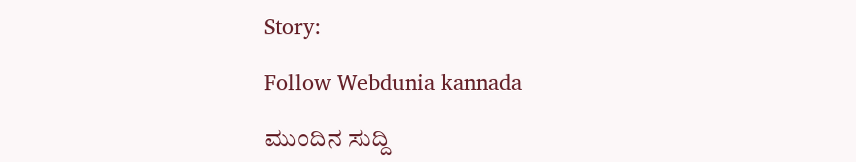Story:

Follow Webdunia kannada

ಮುಂದಿನ ಸುದ್ದಿ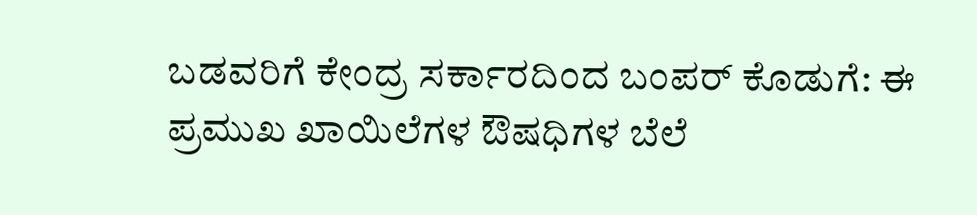ಬಡವರಿಗೆ ಕೇಂದ್ರ ಸರ್ಕಾರದಿಂದ ಬಂಪರ್ ಕೊಡುಗೆ: ಈ ಪ್ರಮುಖ ಖಾಯಿಲೆಗಳ ಔಷಧಿಗಳ ಬೆಲೆ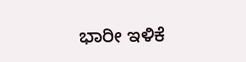ಭಾರೀ ಇಳಿಕೆ